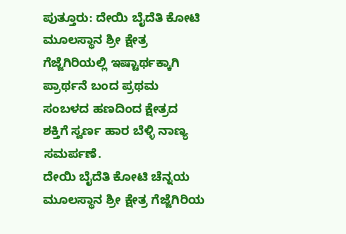ಪುತ್ತೂರು: ದೇಯಿ ಬೈದೆತಿ ಕೋಟಿ ಮೂಲಸ್ಥಾನ ಶ್ರೀ ಕ್ಷೇತ್ರ ಗೆಜ್ಜೆಗಿರಿಯಲ್ಲಿ ಇಷ್ಟಾರ್ಥಕ್ಕಾಗಿ ಪ್ರಾರ್ಥನೆ ಬಂದ ಪ್ರಥಮ ಸಂಬಳದ ಹಣದಿಂದ ಕ್ಷೇತ್ರದ ಶಕ್ತಿಗೆ ಸ್ವರ್ಣ ಹಾರ ಬೆಳ್ಳಿ ನಾಣ್ಯ ಸಮರ್ಪಣೆ.
ದೇಯಿ ಬೈದೆತಿ ಕೋಟಿ ಚೆನ್ನಯ ಮೂಲಸ್ಥಾನ ಶ್ರೀ ಕ್ಷೇತ್ರ ಗೆಜ್ಜೆಗಿರಿಯ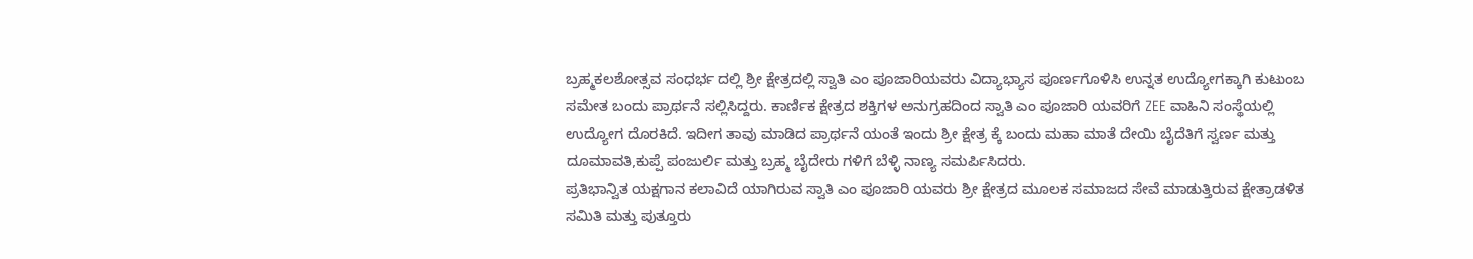ಬ್ರಹ್ಮಕಲಶೋತ್ಸವ ಸಂಧರ್ಭ ದಲ್ಲಿ ಶ್ರೀ ಕ್ಷೇತ್ರದಲ್ಲಿ ಸ್ವಾತಿ ಎಂ ಪೂಜಾರಿಯವರು ವಿದ್ಯಾಭ್ಯಾಸ ಪೂರ್ಣಗೊಳಿಸಿ ಉನ್ನತ ಉದ್ಯೋಗಕ್ಕಾಗಿ ಕುಟುಂಬ ಸಮೇತ ಬಂದು ಪ್ರಾರ್ಥನೆ ಸಲ್ಲಿಸಿದ್ದರು. ಕಾರ್ಣಿಕ ಕ್ಷೇತ್ರದ ಶಕ್ತಿಗಳ ಅನುಗ್ರಹದಿಂದ ಸ್ವಾತಿ ಎಂ ಪೂಜಾರಿ ಯವರಿಗೆ ZEE ವಾಹಿನಿ ಸಂಸ್ಥೆಯಲ್ಲಿ ಉದ್ಯೋಗ ದೊರಕಿದೆ. ಇದೀಗ ತಾವು ಮಾಡಿದ ಪ್ರಾರ್ಥನೆ ಯಂತೆ ಇಂದು ಶ್ರೀ ಕ್ಷೇತ್ರ ಕ್ಕೆ ಬಂದು ಮಹಾ ಮಾತೆ ದೇಯಿ ಬೈದೆತಿಗೆ ಸ್ವರ್ಣ ಮತ್ತು ದೂಮಾವತಿ,ಕುಪ್ಪೆ ಪಂಜುರ್ಲಿ ಮತ್ತು ಬ್ರಹ್ಮ ಬೈದೇರು ಗಳಿಗೆ ಬೆಳ್ಳಿ ನಾಣ್ಯ ಸಮರ್ಪಿಸಿದರು.
ಪ್ರತಿಭಾನ್ವಿತ ಯಕ್ಷಗಾನ ಕಲಾವಿದೆ ಯಾಗಿರುವ ಸ್ವಾತಿ ಎಂ ಪೂಜಾರಿ ಯವರು ಶ್ರೀ ಕ್ಷೇತ್ರದ ಮೂಲಕ ಸಮಾಜದ ಸೇವೆ ಮಾಡುತ್ತಿರುವ ಕ್ಷೇತ್ರಾಡಳಿತ ಸಮಿತಿ ಮತ್ತು ಪುತ್ತೂರು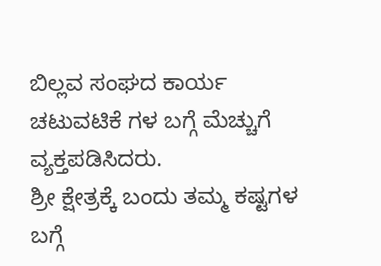ಬಿಲ್ಲವ ಸಂಘದ ಕಾರ್ಯ ಚಟುವಟಿಕೆ ಗಳ ಬಗ್ಗೆ ಮೆಚ್ಚುಗೆ ವ್ಯಕ್ತಪಡಿಸಿದರು.
ಶ್ರೀ ಕ್ಷೇತ್ರಕ್ಕೆ ಬಂದು ತಮ್ಮ ಕಷ್ಟಗಳ ಬಗ್ಗೆ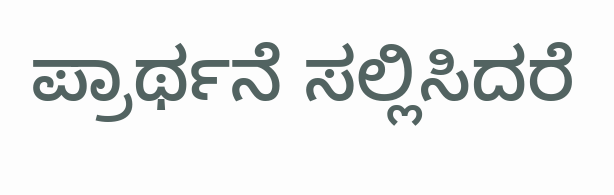ಪ್ರಾರ್ಥನೆ ಸಲ್ಲಿಸಿದರೆ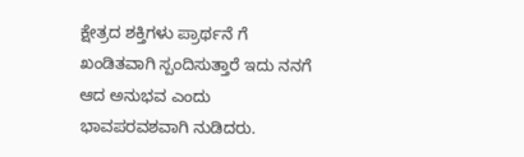ಕ್ಷೇತ್ರದ ಶಕ್ತಿಗಳು ಪ್ರಾರ್ಥನೆ ಗೆ ಖಂಡಿತವಾಗಿ ಸ್ಪಂದಿಸುತ್ತಾರೆ ಇದು ನನಗೆ ಆದ ಅನುಭವ ಎಂದು ಭಾವಪರವಶವಾಗಿ ನುಡಿದರು.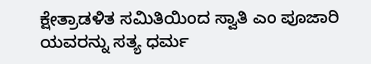ಕ್ಷೇತ್ರಾಡಳಿತ ಸಮಿತಿಯಿಂದ ಸ್ವಾತಿ ಎಂ ಪೂಜಾರಿ ಯವರನ್ನು ಸತ್ಯ ಧರ್ಮ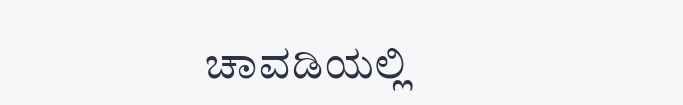ಚಾವಡಿಯಲ್ಲಿ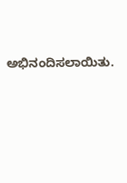ಅಭಿನಂದಿಸಲಾಯಿತು.